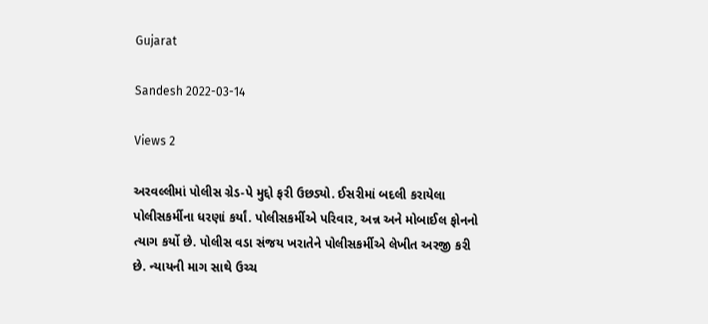Gujarat

Sandesh 2022-03-14

Views 2

અરવલ્લીમાં પોલીસ ગ્રેડ-પે મુદ્દો ફરી ઉછડ્યો. ઈસરીમાં બદલી કરાયેલા પોલીસકર્મીના ધરણાં કર્યાં. પોલીસકર્મીએ પરિવાર, અન્ન અને મોબાઈલ ફોનનો ત્યાગ કર્યો છે. પોલીસ વડા સંજય ખરાતેને પોલીસકર્મીએ લેખીત અરજી કરી છે. ન્યાયની માગ સાથે ઉચ્ચ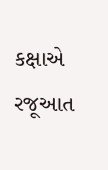કક્ષાએ રજૂઆત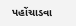પહોંચાડવા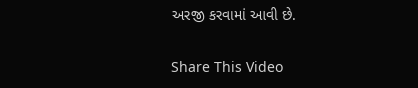અરજી કરવામાં આવી છે.

Share This Video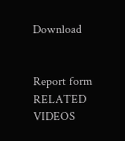Download


Report form
RELATED VIDEOS